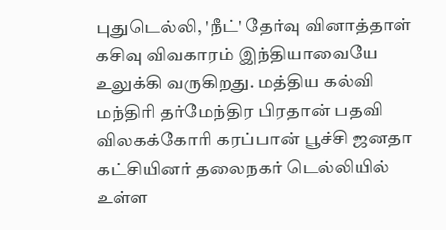புதுடெல்லி, 'நீட்' தேர்வு வினாத்தாள் கசிவு விவகாரம் இந்தியாவையே உலுக்கி வருகிறது. மத்திய கல்வி மந்திரி தர்மேந்திர பிரதான் பதவி விலகக்கோரி கரப்பான் பூச்சி ஜனதா கட்சியினர் தலைநகர் டெல்லியில் உள்ள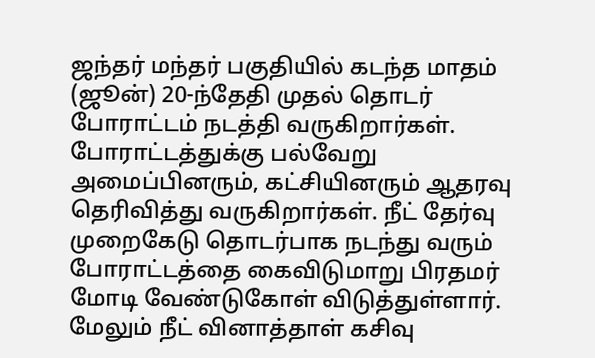ஜந்தர் மந்தர் பகுதியில் கடந்த மாதம் (ஜூன்) 20-ந்தேதி முதல் தொடர் போராட்டம் நடத்தி வருகிறார்கள். போராட்டத்துக்கு பல்வேறு அமைப்பினரும், கட்சியினரும் ஆதரவு தெரிவித்து வருகிறார்கள். நீட் தேர்வு முறைகேடு தொடர்பாக நடந்து வரும் போராட்டத்தை கைவிடுமாறு பிரதமர் மோடி வேண்டுகோள் விடுத்துள்ளார். மேலும் நீட் வினாத்தாள் கசிவு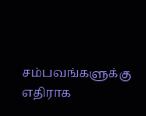சம்பவங்களுக்கு எதிராக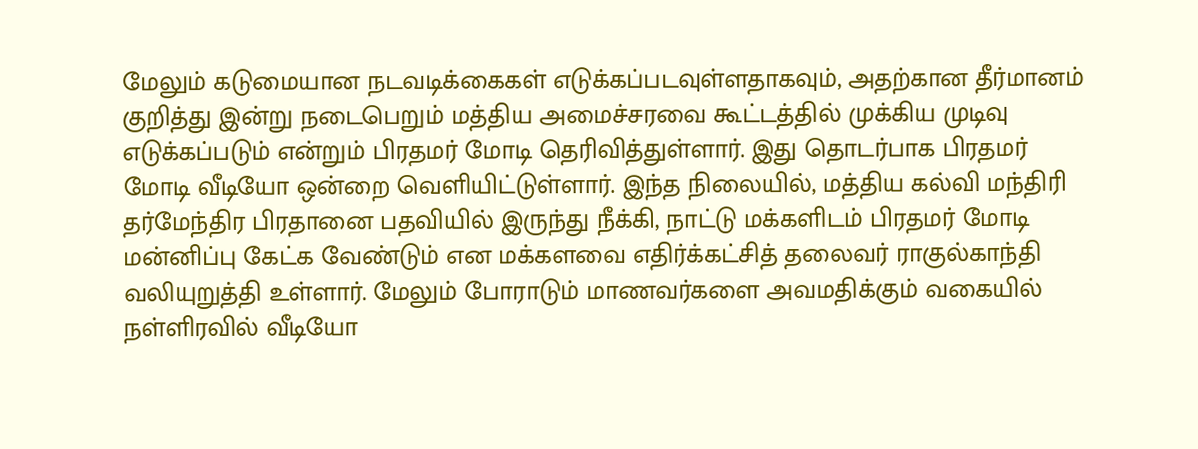மேலும் கடுமையான நடவடிக்கைகள் எடுக்கப்படவுள்ளதாகவும், அதற்கான தீர்மானம் குறித்து இன்று நடைபெறும் மத்திய அமைச்சரவை கூட்டத்தில் முக்கிய முடிவு எடுக்கப்படும் என்றும் பிரதமர் மோடி தெரிவித்துள்ளார். இது தொடர்பாக பிரதமர் மோடி வீடியோ ஒன்றை வெளியிட்டுள்ளார். இந்த நிலையில், மத்திய கல்வி மந்திரி தர்மேந்திர பிரதானை பதவியில் இருந்து நீக்கி, நாட்டு மக்களிடம் பிரதமர் மோடி மன்னிப்பு கேட்க வேண்டும் என மக்களவை எதிர்க்கட்சித் தலைவர் ராகுல்காந்தி வலியுறுத்தி உள்ளார். மேலும் போராடும் மாணவர்களை அவமதிக்கும் வகையில் நள்ளிரவில் வீடியோ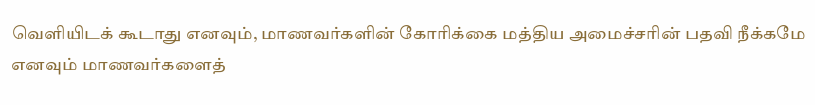வெளியிடக் கூடாது எனவும், மாணவர்களின் கோரிக்கை மத்திய அமைச்சரின் பதவி நீக்கமே எனவும் மாணவர்களைத்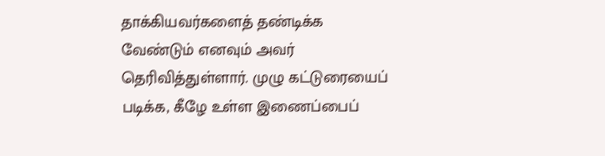தாக்கியவர்களைத் தண்டிக்க வேண்டும் எனவும் அவர் தெரிவித்துள்ளார். முழு கட்டுரையைப் படிக்க, கீழே உள்ள இணைப்பைப்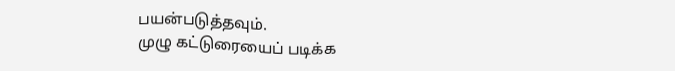பயன்படுத்தவும்.
முழு கட்டுரையைப் படிக்க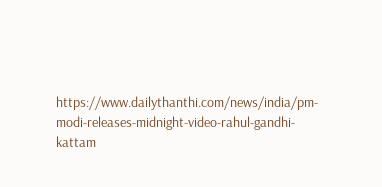https://www.dailythanthi.com/news/india/pm-modi-releases-midnight-video-rahul-gandhi-kattam